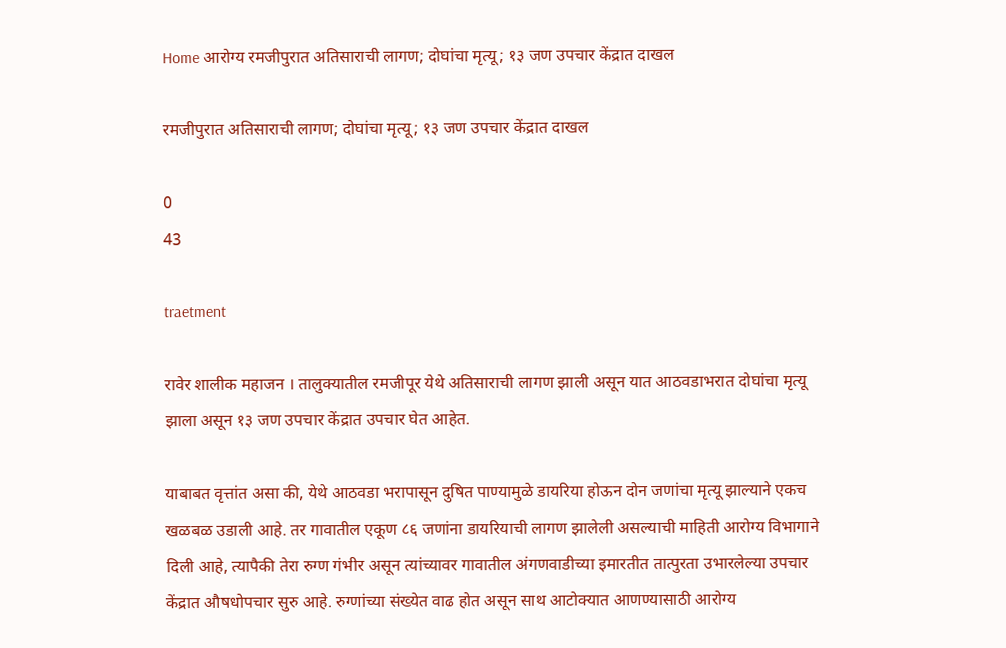Home आरोग्य रमजीपुरात अतिसाराची लागण; दोघांचा मृत्यू; १३ जण उपचार केंद्रात दाखल

रमजीपुरात अतिसाराची लागण; दोघांचा मृत्यू; १३ जण उपचार केंद्रात दाखल

0
43

traetment

रावेर शालीक महाजन । तालुक्यातील रमजीपूर येथे अतिसाराची लागण झाली असून यात आठवडाभरात दोघांचा मृत्यू झाला असून १३ जण उपचार केंद्रात उपचार घेत आहेत.

याबाबत वृत्तांत असा की, येथे आठवडा भरापासून दुषित पाण्यामुळे डायरिया होऊन दोन जणांचा मृत्यू झाल्याने एकच खळबळ उडाली आहे. तर गावातील एकूण ८६ जणांना डायरियाची लागण झालेली असल्याची माहिती आरोग्य विभागाने दिली आहे, त्यापैकी तेरा रुग्ण गंभीर असून त्यांच्यावर गावातील अंगणवाडीच्या इमारतीत तात्पुरता उभारलेल्या उपचार केंद्रात औषधोपचार सुरु आहे. रुग्णांच्या संख्येत वाढ होत असून साथ आटोक्यात आणण्यासाठी आरोग्य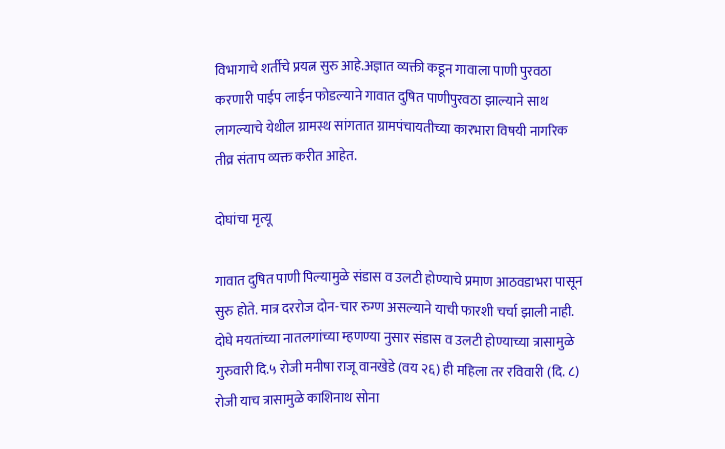विभागाचे शर्तीचे प्रयत्न सुरु आहे.अज्ञात व्यक्ती कडून गावाला पाणी पुरवठा करणारी पाईप लाईन फोडल्याने गावात दुषित पाणीपुरवठा झाल्याने साथ लागल्याचे येथील ग्रामस्थ सांगतात ग्रामपंचायतीच्या कारभारा विषयी नागरिक तीव्र संताप व्यक्त करीत आहेत.

दोघांचा मृत्यू

गावात दुषित पाणी पिल्यामुळे संडास व उलटी होण्याचे प्रमाण आठवडाभरा पासून सुरु होते. मात्र दररोज दोन-चार रुग्ण असल्याने याची फारशी चर्चा झाली नाही. दोघे मयतांच्या नातलगांच्या म्हणण्या नुसार संडास व उलटी होण्याच्या त्रासामुळे गुरुवारी दि.५ रोजी मनीषा राजू वानखेडे (वय २६) ही महिला तर रविवारी (दि. ८) रोजी याच त्रासामुळे काशिनाथ सोना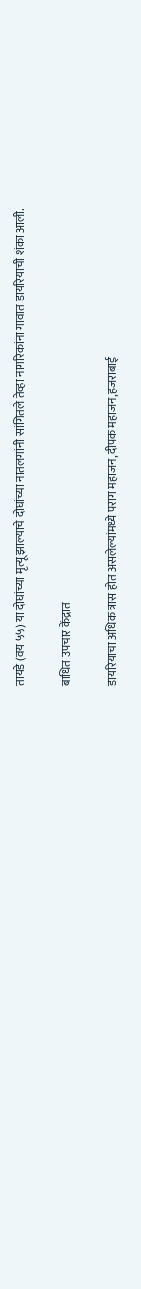तायडे (वय ५५) या दोघांच्या मृत्यू झाल्याचे दोघांच्या नातलगांनी सांगितले तेव्हा नागरिकांना गावात डायरियाची शंका आली.

बाधित उपचार केंद्रात

डायरियाचा अधिक त्रास होत असलेल्यांमध्ये पराग महाजन,दीपक महाजन,हजराबाई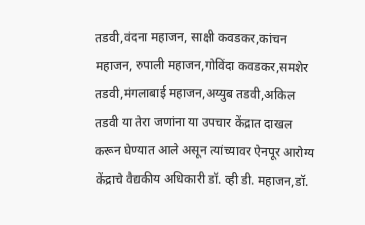तडवी,वंदना महाजन, साक्षी कवडकर,कांचन महाजन, रुपाली महाजन,गोविंदा कवडकर,समशेर तडवी,मंगलाबाई महाजन,अय्युब तडवी,अकिल तडवी या तेरा जणांना या उपचार केंद्रात दाखल करून घेण्यात आले असून त्यांच्यावर ऐनपूर आरोग्य केंद्राचे वैद्यकीय अधिकारी डॉ. व्ही डी. महाजन,डॉ.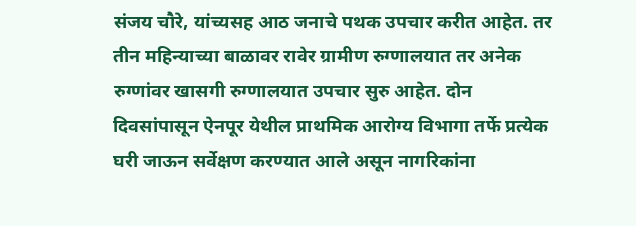संजय चौरे, यांच्यसह आठ जनाचे पथक उपचार करीत आहेत. तर तीन महिन्याच्या बाळावर रावेर ग्रामीण रुग्णालयात तर अनेक रुग्णांवर खासगी रुग्णालयात उपचार सुरु आहेत. दोन दिवसांपासून ऐनपूर येथील प्राथमिक आरोग्य विभागा तर्फे प्रत्येक घरी जाऊन सर्वेक्षण करण्यात आले असून नागरिकांना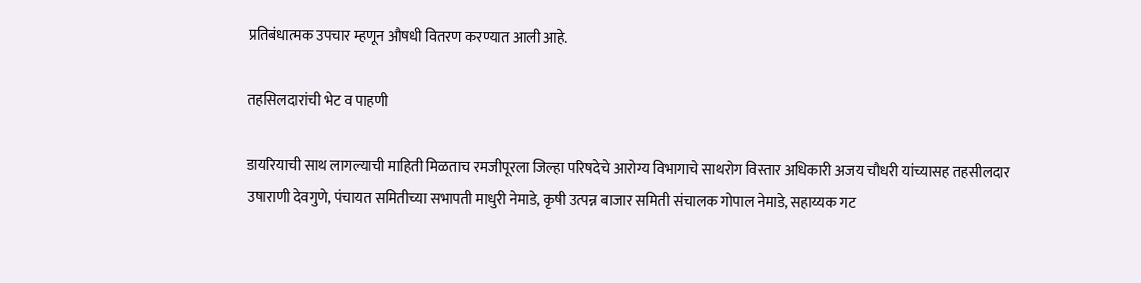प्रतिबंधात्मक उपचार म्हणून औषधी वितरण करण्यात आली आहे.

तहसिलदारांची भेट व पाहणी

डायरियाची साथ लागल्याची माहिती मिळताच रमजीपूरला जिल्हा परिषदेचे आरोग्य विभागाचे साथरोग विस्तार अधिकारी अजय चौधरी यांच्यासह तहसीलदार उषाराणी देवगुणे, पंचायत समितीच्या सभापती माधुरी नेमाडे, कृषी उत्पन्न बाजार समिती संचालक गोपाल नेमाडे, सहाय्यक गट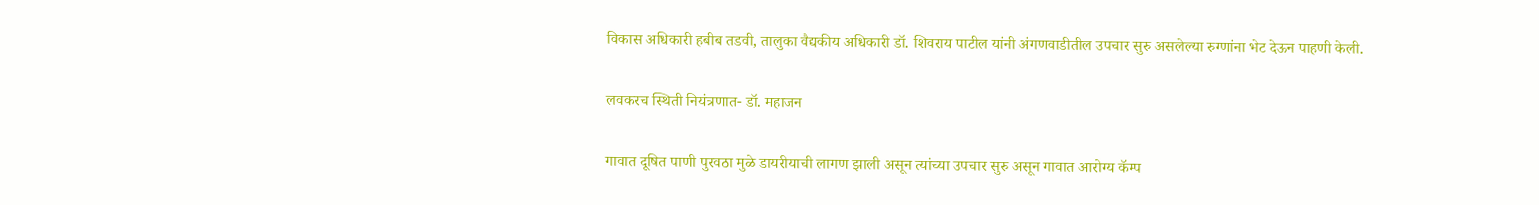विकास अधिकारी हबीब तडवी, तालुका वैद्यकीय अधिकारी डॉ. शिवराय पाटील यांनी अंगणवाडीतील उपचार सुरु असलेल्या रुग्णांना भेट देऊन पाहणी केली.

लवकरच स्थिती नियंत्रणात- डॉ. महाजन

गावात दूषित पाणी पुरवठा मुळे डायरीयाची लागण झाली असून त्यांच्या उपचार सुरु असून गावात आरोग्य कॅम्प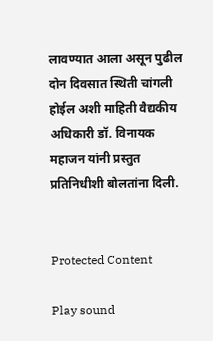लावण्यात आला असून पुढील दोन दिवसात स्थिती चांगली होईल अशी माहिती वैद्यकीय अधिकारी डॉ. विनायक महाजन यांनी प्रस्तुत प्रतिनिधीशी बोलतांना दिली.


Protected Content

Play sound